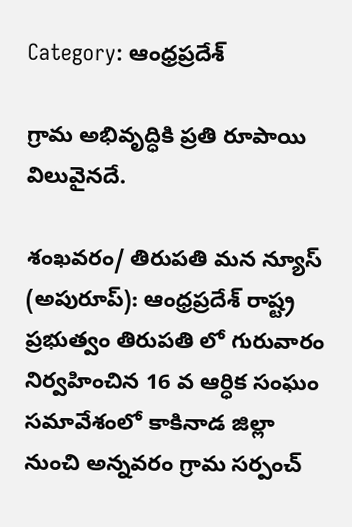Category: ఆంధ్రప్రదేశ్

గ్రామ అభివృద్ధికి ప్రతి రూపాయి విలువైనదే.

శంఖవరం/ తిరుపతి మన న్యూస్ (అపురూప్): ఆంధ్రప్రదేశ్ రాష్ట్ర ప్రభుత్వం తిరుపతి లో గురువారం నిర్వహించిన 16 వ ఆర్ధిక సంఘం సమావేశంలో కాకినాడ జిల్లా నుంచి అన్నవరం గ్రామ సర్పంచ్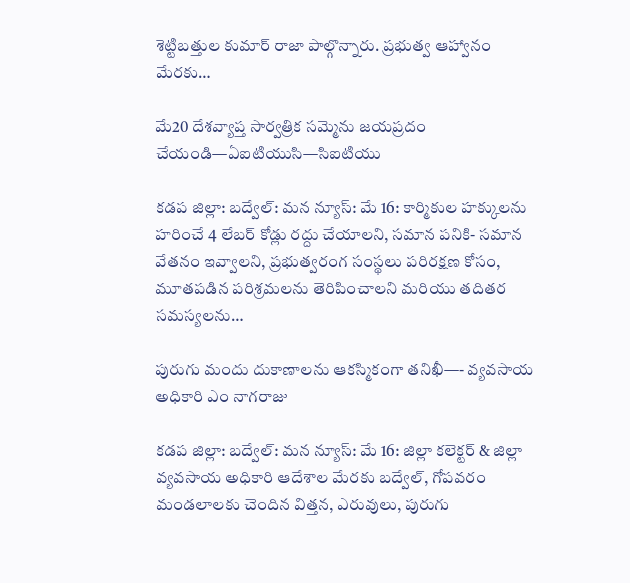శెట్టిబత్తుల కుమార్ రాజా పాల్గొన్నారు. ప్రభుత్వ ఆహ్వానం మేరకు…

మే20 దేశవ్యాప్త సార్వత్రిక సమ్మెను జయప్రదం చేయండి—ఏఐటియుసి—సిఐటియు

కడప జిల్లా: బద్వేల్: మన న్యూస్: మే 16: కార్మికుల హక్కులను హరించే 4 లేబర్‌ కోడ్లు రద్దు చేయాలని, సమాన పనికి- సమాన వేతనం ఇవ్వాలని, ప్రభుత్వరంగ సంస్థలు పరిరక్షణ కోసం, మూతపడిన పరిశ్రమలను తెరిపించాలని మరియు తదితర సమస్యలను…

పురుగు మందు దుకాణాలను ఆకస్మికంగా తనిఖీ—- వ్యవసాయ అధికారి ఎం నాగరాజు

కడప జిల్లా: బద్వేల్: మన న్యూస్: మే 16: జిల్లా కలెక్టర్ & జిల్లా వ్యవసాయ అధికారి ఆదేశాల మేరకు బద్వేల్, గోపవరం మండలాలకు చెందిన విత్తన, ఎరువులు, పురుగు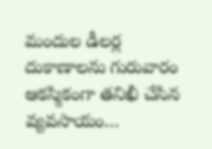మందుల డీలర్ల దుకాణాలను గురువారం ఆకస్మికంగా తనిఖీ చేసిన వ్యవసాయం…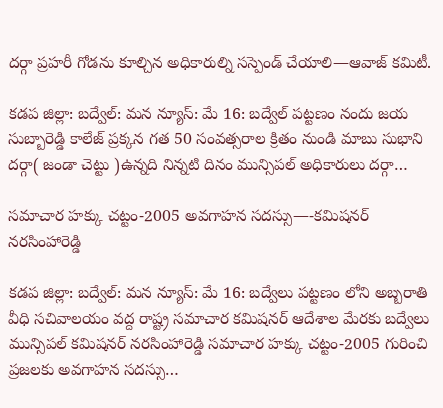దర్గా ప్రహరీ గోడను కూల్చిన అధికారుల్ని సస్పెండ్ చేయాలి—ఆవాజ్ కమిటీ.

కడప జిల్లా: బద్వేల్: మన న్యూస్: మే 16: బద్వేల్ పట్టణం నందు జయ సుబ్బారెడ్డి కాలేజ్ ప్రక్కన గత 50 సంవత్సరాల క్రితం నుండి మాబు సుభాని దర్గా( జండా చెట్టు )ఉన్నది నిన్నటి దినం మున్సిపల్ అధికారులు దర్గా…

సమాచార హక్కు చట్టం-2005 అవగాహన సదస్సు—-కమిషనర్ నరసింహారెడ్డి

కడప జిల్లా: బద్వేల్: మన న్యూస్: మే 16: బద్వేలు పట్టణం లోని అబ్బరాతి వీధి సచివాలయం వద్ద రాష్ట్ర సమాచార కమిషనర్ ఆదేశాల మేరకు బద్వేలు మున్సిపల్ కమిషనర్ నరసింహారెడ్డి సమాచార హక్కు చట్టం-2005 గురించి ప్రజలకు అవగాహన సదస్సు…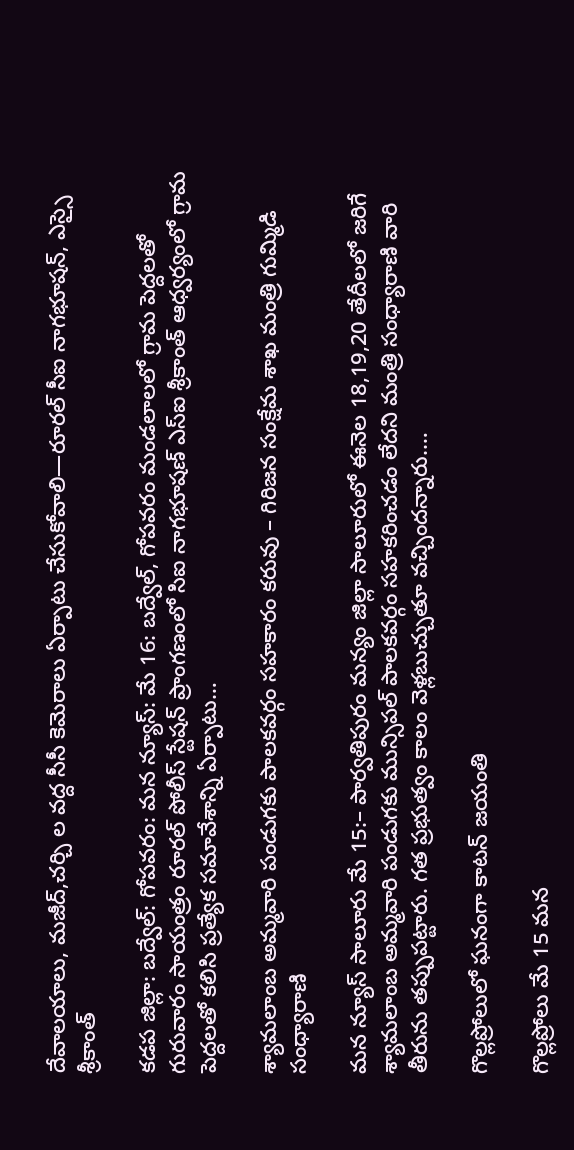దేవాలయాలు, మజీద్,చర్చి ల వద్ద సీసీ కెమెరాలు ఏర్పాటు చేసుకోవాలి—రూరల్ సీఐ నాగభూషన్, ఎస్సై శ్రీకాంత్

కడప జిల్లా: బద్వేల్: గోపవరం: మన న్యూస్: మే 16: బద్వేల్, గోపవరం మండలాలలో గ్రామ పెద్దలతో గురువారం సాయంత్రం రూరల్ పోలీస్ స్టేషన్ ప్రాంగణంలో సిఐ నాగభూషణ్ ఎస్ఐ శ్రీకాంత్ ఆధ్వర్యంలో గ్రామ పెద్దలతో కలిసి ప్రత్యేక సమావేశాన్ని ఏర్పాటు…

శ్యామలాంబ అమ్మవారి పండుగకు పాలకవర్గం సహకారం కరువు – గిరిజన సంక్షేమ శాఖ మంత్రి గుమ్మిడి సంధ్యారాణి

మన న్యూస్ సాలూరు మే 15:– పార్వతిపురం మన్యం జిల్లా సాలూరులో ఈనెల 18,19,20 తేదీలలో జరిగే శ్యామలాంబ అమ్మవారి పండుగకు మున్సిపల్ పాలకవర్గం సహకరించడం లేదని మంత్రి సంధ్యారాణి వారి తీరును తప్పుపట్టారు. గత ప్రభుత్వం కాలం వెళ్లబుచ్చుతూ వచ్చిందన్నారు.…

గొల్లప్రోలులో ఘనంగా కాటన్ జయంతి

గొల్లప్రోలు మే 15 మన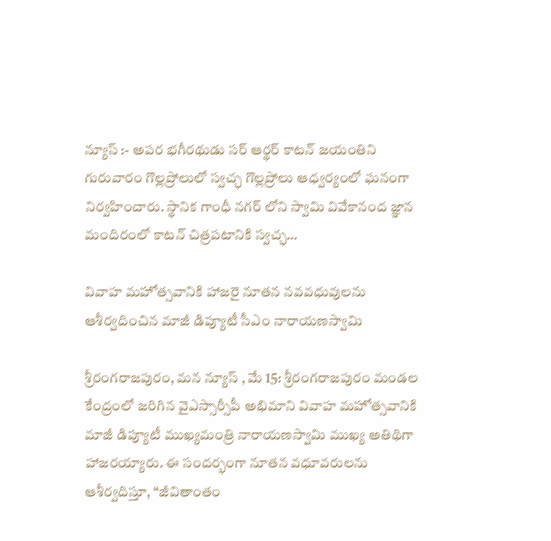న్యూస్ :- అపర భగీరథుడు సర్ ఆర్థర్ కాటన్ జయంతిని గురువారం గొల్లప్రోలులో స్వచ్ఛ గొల్లప్రోలు ఆధ్వర్యంలో ఘనంగా నిర్వహించారు. స్థానిక గాంధీ నగర్ లోని స్వామి వివేకానంద జ్ఞాన మందిరంలో కాటన్ చిత్రపటానికి స్వచ్ఛ…

వివాహ మహోత్సవానికి హాజరై నూతన నవవధువులను ఆశీర్వదించిన మాజీ డిప్యూటీ సీఎం నారాయణస్వామి

శ్రీరంగరాజపురం, మన న్యూస్ , మే 15: శ్రీరంగరాజపురం మండల కేంద్రంలో జరిగిన వైఎస్సార్సీపీ అభిమాని వివాహ మహోత్సవానికి మాజీ డిప్యూటీ ముఖ్యమంత్రి నారాయణస్వామి ముఖ్య అతిథిగా హాజరయ్యారు. ఈ సందర్భంగా నూతన వధూవరులను ఆశీర్వదిస్తూ, “జీవితాంతం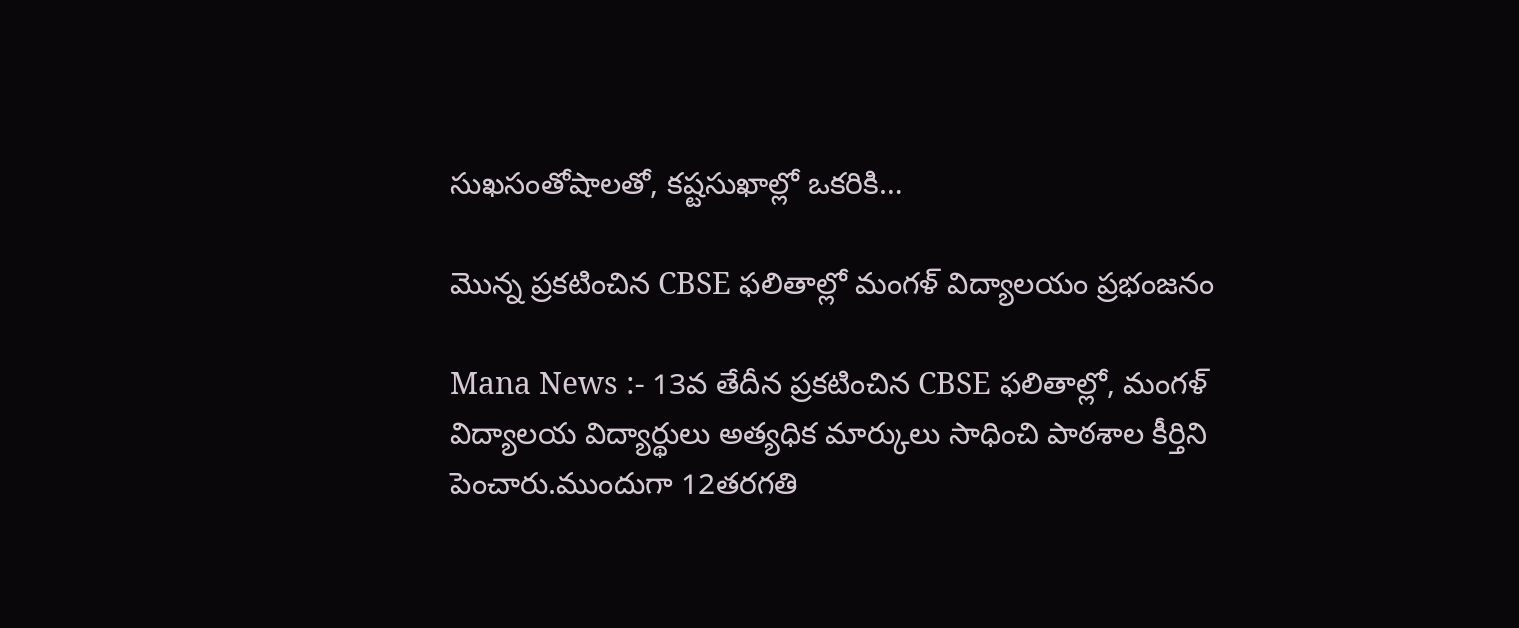సుఖసంతోషాలతో, కష్టసుఖాల్లో ఒకరికి…

మొన్న ప్రకటించిన CBSE ఫలితాల్లో మంగళ్ విద్యాలయం ప్రభంజనం

Mana News :- 13వ తేదీన ప్రకటించిన CBSE ఫలితాల్లో, మంగళ్ విద్యాలయ విద్యార్థులు అత్యధిక మార్కులు సాధించి పాఠశాల కీర్తిని పెంచారు.ముందుగా 12తరగతి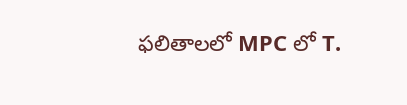ఫలితాలలో MPC లో T.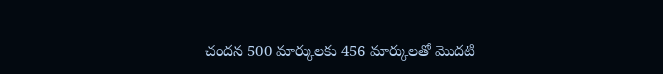చందన 500 మార్కులకు 456 మార్కులతో మొదటి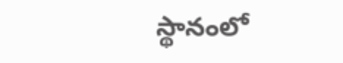స్థానంలో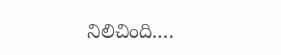నిలిచింది.…